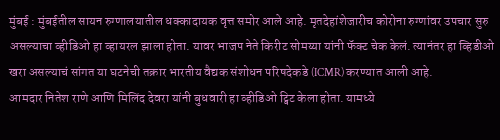मुंबई : मुंबईतील सायन रुग्णालयातील धक्कादायक वृत्त समोर आले आहे. मृतदेहांशेजारीच कोरोना रुग्णांवर उपचार सुरु असल्याचा व्हीडिओ हा व्हायरल झाला होता. यावर भाजप नेते किरीट सोमय्या यांनी फॅक्ट चेक केलं. त्यानंतर हा व्हिडीओ खरा असल्याचं सांगत या घटनेची तक्रार भारतीय वैद्यक संशोधन परिषदेकडे (ICMR) करण्यात आली आहे.
आमदार नितेश राणे आणि मिलिंद देवरा यांनी बुधवारी हा व्हीडिओ ट्विट केला होता. यामध्ये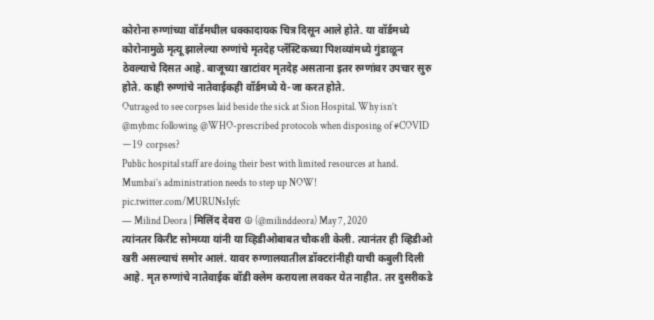कोरोना रुग्णांच्या वॉर्डमधील धक्कादायक चित्र दिसून आले होते. या वॉर्डमध्ये कोरोनामुळे मृत्यू झालेल्या रुग्णांचे मृतदेह प्लॅस्टिकच्या पिशव्यांमध्ये गुंडाळून ठेवल्याचे दिसत आहे. बाजूच्या खाटांवर मृतदेह असताना इतर रुग्णांवर उपचार सुरु होते. काही रुग्णांचे नातेवाईकही वॉर्डमध्ये ये-जा करत होते.
Outraged to see corpses laid beside the sick at Sion Hospital. Why isn’t @mybmc following @WHO-prescribed protocols when disposing of #COVIDー19 corpses?
Public hospital staff are doing their best with limited resources at hand. Mumbai’s administration needs to step up NOW! pic.twitter.com/MURUNsIyfc
— Milind Deora | मिलिंद देवरा ☮ (@milinddeora) May 7, 2020
त्यांनतर किरीट सोमय्या यांनी या व्हिडीओबाबत चौकशी केली. त्यानंतर ही व्हिडीओ खरी असल्याचं समोर आलं. यावर रुग्णालयातील डॉक्टरांनीही याची कबुली दिली आहे. मृत रुग्णांचे नातेवाईक बॉडी क्लेम करायला लवकर येत नाहीत. तर दुसरीकडे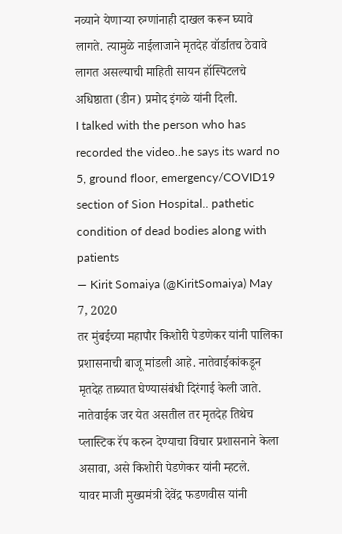नव्याने येणाऱ्या रुग्णांनाही दाखल करून घ्यावे लागते. त्यामुळे नाईलाजाने मृतदेह वॉर्डातच ठेवावे लागत असल्याची माहिती सायन हॉस्पिटलचे अधिष्ठाता (डीन) प्रमोद इंगळे यांनी दिली.
I talked with the person who has recorded the video..he says its ward no 5, ground floor, emergency/COVID19 section of Sion Hospital.. pathetic condition of dead bodies along with patients
— Kirit Somaiya (@KiritSomaiya) May 7, 2020
तर मुंबईच्या महापौर किशोरी पेडणेकर यांनी पालिका प्रशासनाची बाजू मांडली आहे. नातेवाईकांकडून मृतदेह ताब्यात घेण्यासंबंधी दिरंगाई केली जाते. नातेवाईक जर येत असतील तर मृतदेह तिथेच प्लास्टिक रॅप करुन देण्याचा विचार प्रशासनाने केला असावा, असे किशोरी पेडणेकर यांनी म्हटले.
यावर माजी मुख्यमंत्री देवेंद्र फडणवीस यांनी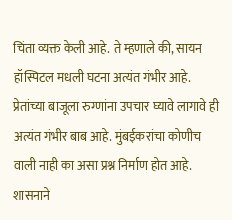चिंता व्यक्त केली आहे. ते म्हणाले की, सायन हॉस्पिटल मधली घटना अत्यंत गंभीर आहे. प्रेतांच्या बाजूला रुग्णांना उपचार घ्यावे लागावे ही अत्यंत गंभीर बाब आहे. मुंबईकरांचा कोणीच वाली नाही का असा प्रश्न निर्माण होत आहे. शासनाने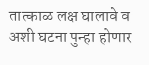तात्काळ लक्ष घालावे व अशी घटना पुन्हा होणार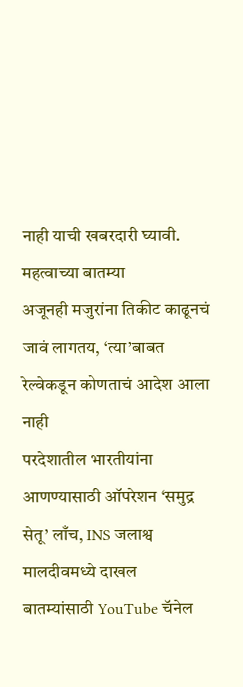नाही याची खबरदारी घ्यावी.
महत्वाच्या बातम्या
अजूनही मजुरांना तिकीट काढूनचं जावं लागतय, ‘त्या’बाबत रेल्वेकडून कोणताचं आदेश आला नाही
परदेशातील भारतीयांना आणण्यासाठी ऑपरेशन ‘समुद्र सेतू’ लाँच, INS जलाश्व मालदीवमध्ये दाखल
बातम्यांसाठी YouTube चॅनेल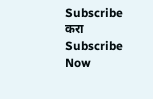Subscribe करा
Subscribe Now